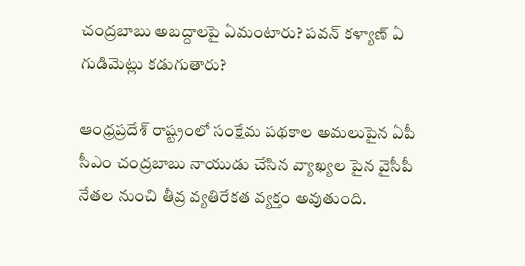చంద్రబాబు అబద్దాలపై ఏమంటారు? పవన్ కళ్యాణ్ ఏ గుడిమెట్లు కడుగుతారు?

ఆంధ్రప్రదేశ్ రాష్ట్రంలో సంక్షేమ పథకాల అమలుపైన ఏపీ సీఎం చంద్రబాబు నాయుడు చేసిన వ్యాఖ్యల పైన వైసీపీ నేతల నుంచి తీవ్ర వ్యతిరేకత వ్యక్తం అవుతుంది.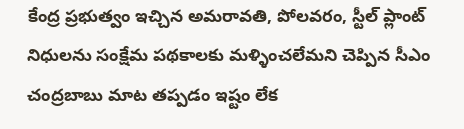కేంద్ర ప్రభుత్వం ఇచ్చిన అమరావతి, పోలవరం, స్టీల్ ప్లాంట్ నిధులను సంక్షేమ పథకాలకు మళ్ళించలేమని చెప్పిన సీఎం చంద్రబాబు మాట తప్పడం ఇష్టం లేక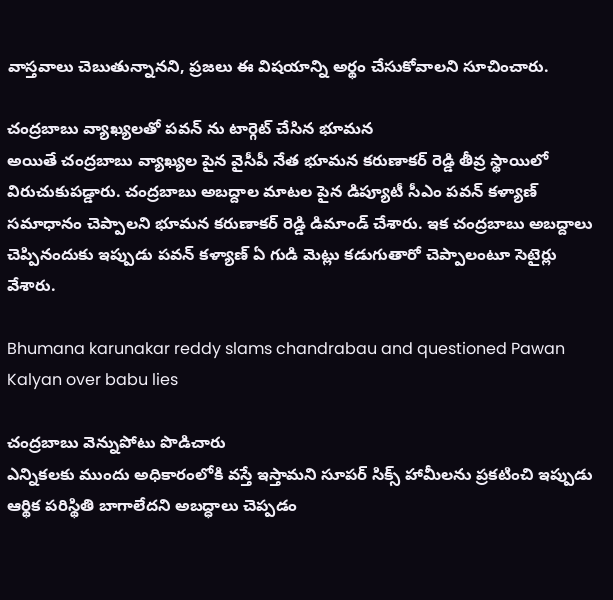వాస్తవాలు చెబుతున్నానని, ప్రజలు ఈ విషయాన్ని అర్థం చేసుకోవాలని సూచించారు.

చంద్రబాబు వ్యాఖ్యలతో పవన్ ను టార్గెట్ చేసిన భూమన
అయితే చంద్రబాబు వ్యాఖ్యల పైన వైసీపీ నేత భూమన కరుణాకర్ రెడ్డి తీవ్ర స్థాయిలో విరుచుకుపడ్డారు. చంద్రబాబు అబద్దాల మాటల పైన డిప్యూటీ సీఎం పవన్ కళ్యాణ్ సమాధానం చెప్పాలని భూమన కరుణాకర్ రెడ్డి డిమాండ్ చేశారు. ఇక చంద్రబాబు అబద్దాలు చెప్పినందుకు ఇప్పుడు పవన్ కళ్యాణ్ ఏ గుడి మెట్లు కడుగుతారో చెప్పాలంటూ సెటైర్లు వేశారు.

Bhumana karunakar reddy slams chandrabau and questioned Pawan Kalyan over babu lies

చంద్రబాబు వెన్నుపోటు పొడిచారు
ఎన్నికలకు ముందు అధికారంలోకి వస్తే ఇస్తామని సూపర్ సిక్స్ హామీలను ప్రకటించి ఇప్పుడు ఆర్థిక పరిస్థితి బాగాలేదని అబద్ధాలు చెప్పడం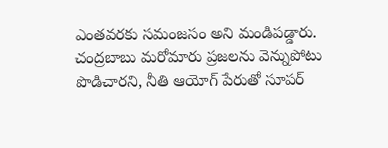ఎంతవరకు సమంజసం అని మండిపడ్డారు. చంద్రబాబు మరోమారు ప్రజలను వెన్నుపోటు పొడిచారని, నీతి ఆయోగ్ పేరుతో సూపర్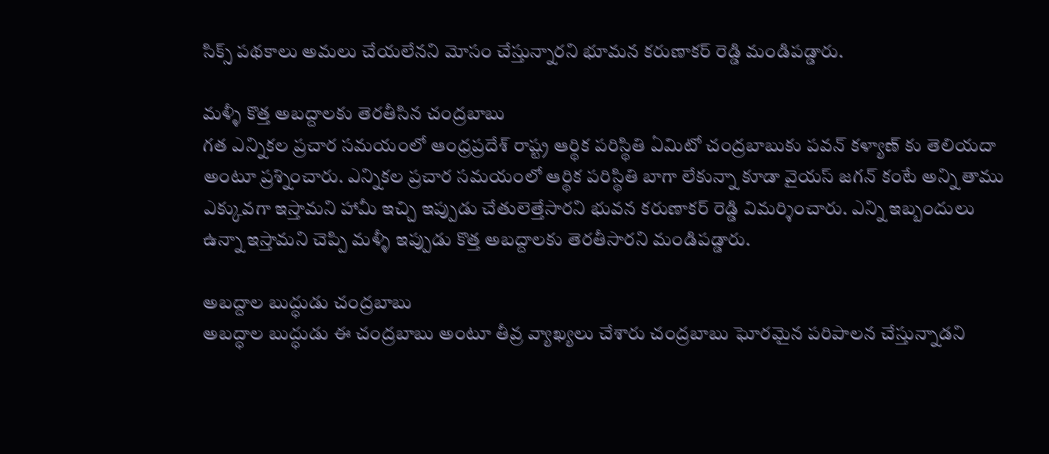సిక్స్ పథకాలు అమలు చేయలేనని మోసం చేస్తున్నారని భూమన కరుణాకర్ రెడ్డి మండిపడ్డారు.

మళ్ళీ కొత్త అబద్దాలకు తెరతీసిన చంద్రబాబు
గత ఎన్నికల ప్రచార సమయంలో ఆంధ్రప్రదేశ్ రాష్ట్ర ఆర్థిక పరిస్థితి ఏమిటో చంద్రబాబుకు పవన్ కళ్యాణ్ కు తెలియదా అంటూ ప్రశ్నించారు. ఎన్నికల ప్రచార సమయంలో ఆర్థిక పరిస్థితి బాగా లేకున్నా కూడా వైయస్ జగన్ కంటే అన్ని తాము ఎక్కువగా ఇస్తామని హామీ ఇచ్చి ఇప్పుడు చేతులెత్తేసారని భువన కరుణాకర్ రెడ్డి విమర్శించారు. ఎన్ని ఇబ్బందులు ఉన్నా ఇస్తామని చెప్పి మళ్ళీ ఇప్పుడు కొత్త అబద్దాలకు తెరతీసారని మండిపడ్డారు.

అబద్దాల బుద్ధుడు చంద్రబాబు
అబద్ధాల బుద్ధుడు ఈ చంద్రబాబు అంటూ తీవ్ర వ్యాఖ్యలు చేశారు చంద్రబాబు ఘోరమైన పరిపాలన చేస్తున్నాడని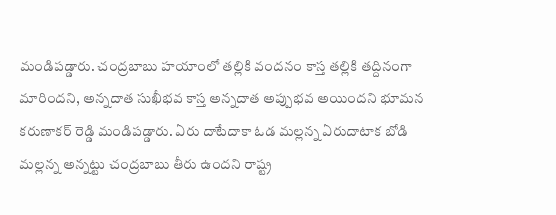మండిపడ్డారు. చంద్రబాబు హయాంలో తల్లికి వందనం కాస్త తల్లికి తద్దినంగా మారిందని, అన్నదాత సుఖీభవ కాస్త అన్నదాత అప్పుభవ అయిందని భూమన కరుణాకర్ రెడ్డి మండిపడ్డారు. ఏరు దాటేదాకా ఓడ మల్లన్న ఏరుదాటాక బోడి మల్లన్న అన్నట్టు చంద్రబాబు తీరు ఉందని రాష్ట్ర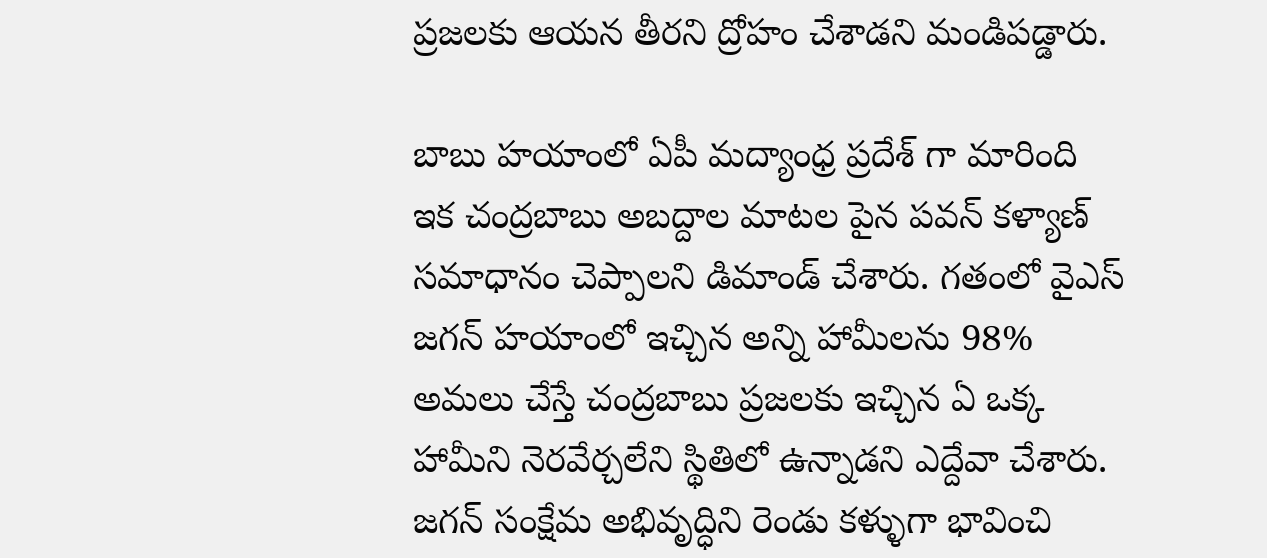ప్రజలకు ఆయన తీరని ద్రోహం చేశాడని మండిపడ్డారు.

బాబు హయాంలో ఏపీ మద్యాంధ్ర ప్రదేశ్ గా మారింది
ఇక చంద్రబాబు అబద్దాల మాటల పైన పవన్ కళ్యాణ్ సమాధానం చెప్పాలని డిమాండ్ చేశారు. గతంలో వైఎస్ జగన్ హయాంలో ఇచ్చిన అన్ని హామీలను 98% అమలు చేస్తే చంద్రబాబు ప్రజలకు ఇచ్చిన ఏ ఒక్క హామీని నెరవేర్చలేని స్థితిలో ఉన్నాడని ఎద్దేవా చేశారు. జగన్ సంక్షేమ అభివృద్ధిని రెండు కళ్ళుగా భావించి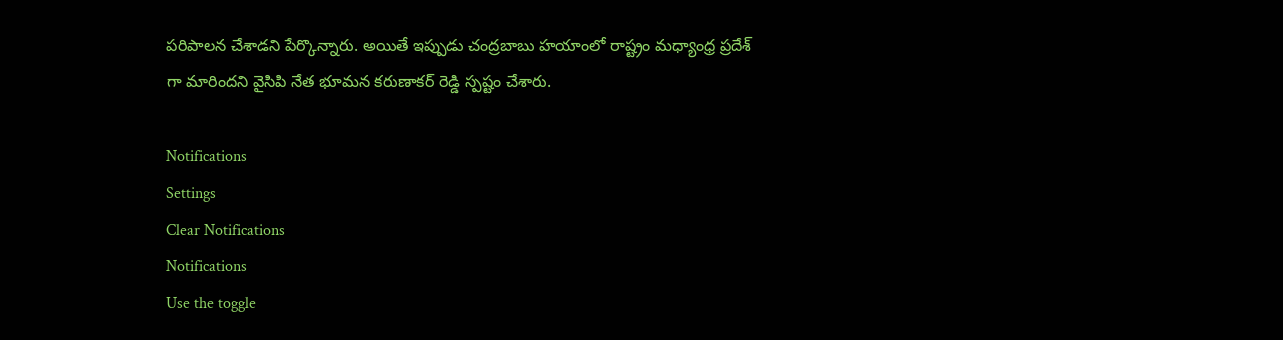పరిపాలన చేశాడని పేర్కొన్నారు. అయితే ఇప్పుడు చంద్రబాబు హయాంలో రాష్ట్రం మధ్యాంధ్ర ప్రదేశ్ గా మారిందని వైసిపి నేత భూమన కరుణాకర్ రెడ్డి స్పష్టం చేశారు.

Notifications
Settings
Clear Notifications
Notifications
Use the toggle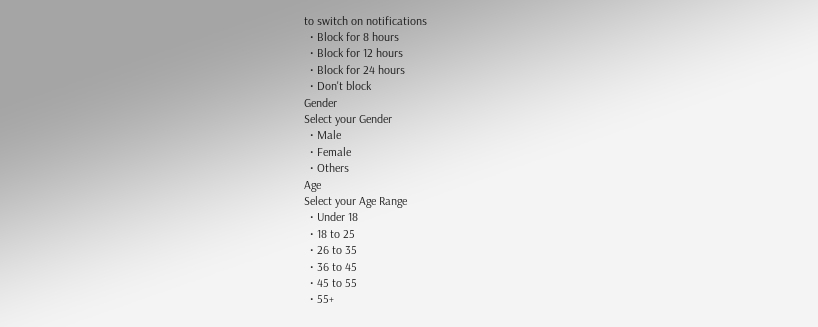to switch on notifications
  • Block for 8 hours
  • Block for 12 hours
  • Block for 24 hours
  • Don't block
Gender
Select your Gender
  • Male
  • Female
  • Others
Age
Select your Age Range
  • Under 18
  • 18 to 25
  • 26 to 35
  • 36 to 45
  • 45 to 55
  • 55+